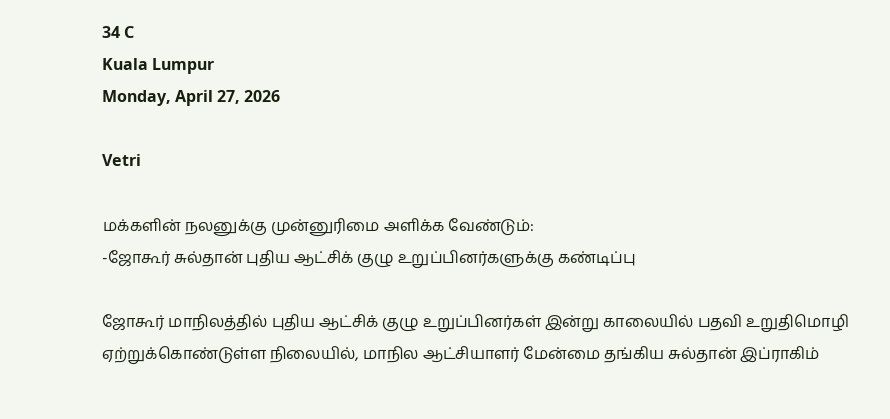34 C
Kuala Lumpur
Monday, April 27, 2026

Vetri

மக்களின் நலனுக்கு முன்னுரிமை அளிக்க வேண்டும்:
-ஜோகூர் சுல்தான் புதிய ஆட்சிக் குழு உறுப்பினர்களுக்கு கண்டிப்பு

ஜோகூர் மாநிலத்தில் புதிய ஆட்சிக் குழு உறுப்பினர்கள் இன்று காலையில் பதவி உறுதிமொழி ஏற்றுக்கொண்டுள்ள நிலையில், மாநில ஆட்சியாளர் மேன்மை தங்கிய சுல்தான் இப்ராகிம்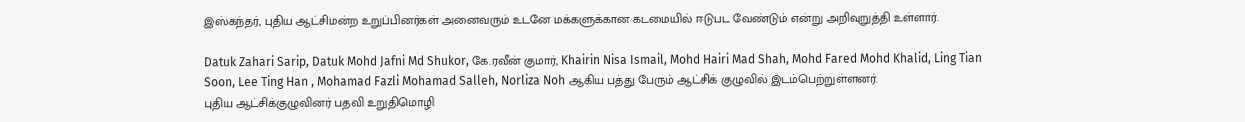இஸ்கந்தர், புதிய ஆட்சிமன்ற உறுப்பினர்கள் அனைவரும் உடனே மக்களுக்கான கடமையில் ஈடுபட வேண்டும் என்று அறிவுறுத்தி உள்ளார்.

Datuk Zahari Sarip, Datuk Mohd Jafni Md Shukor, கே.ரவீன் குமார், Khairin Nisa Ismail, Mohd Hairi Mad Shah, Mohd Fared Mohd Khalid, Ling Tian Soon, Lee Ting Han , Mohamad Fazli Mohamad Salleh, Norliza Noh ஆகிய பத்து பேரும் ஆட்சிக் குழுவில் இடம்பெற்றுள்ளனர்.
புதிய ஆட்சிக்குழுவினர் பதவி உறுதிமொழி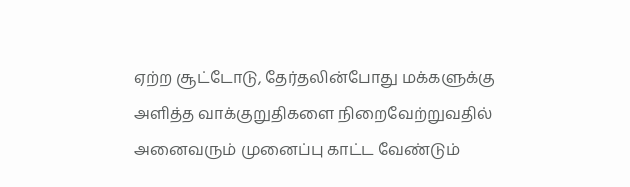ஏற்ற சூட்டோடு, தேர்தலின்போது மக்களுக்கு அளித்த வாக்குறுதிகளை நிறைவேற்றுவதில் அனைவரும் முனைப்பு காட்ட வேண்டும்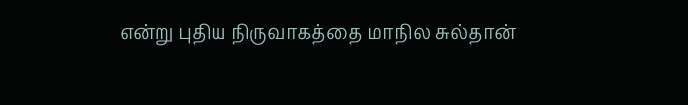என்று புதிய நிருவாகத்தை மாநில சுல்தான்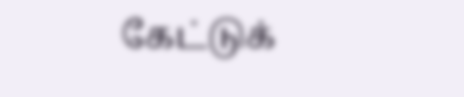கேட்டுக்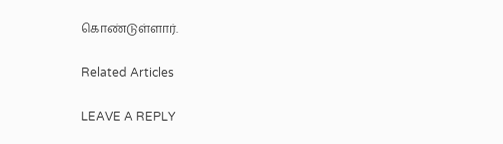கொண்டுள்ளார்.

Related Articles

LEAVE A REPLY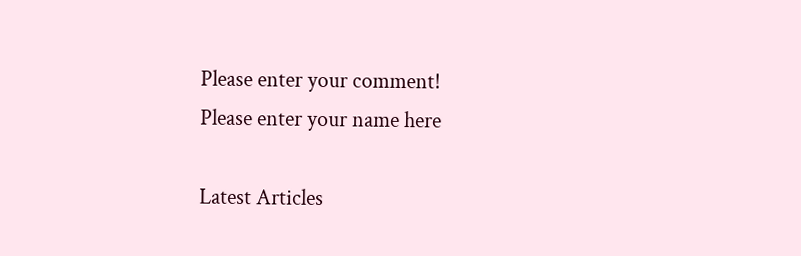Please enter your comment!
Please enter your name here

Latest Articles